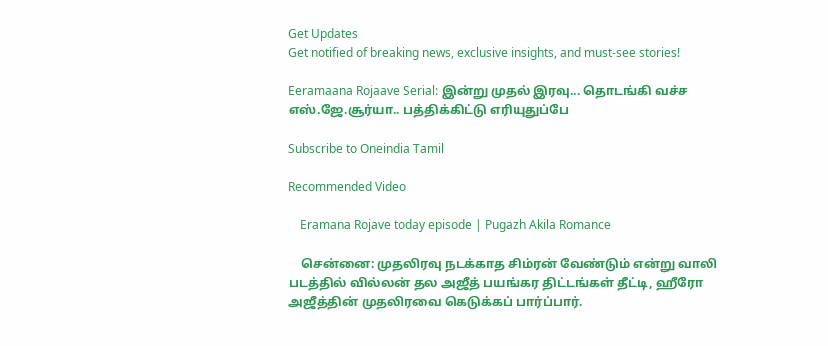Get Updates
Get notified of breaking news, exclusive insights, and must-see stories!

Eeramaana Rojaave Serial: இன்று முதல் இரவு... தொடங்கி வச்ச எஸ்.ஜே.சூர்யா.. பத்திக்கிட்டு எரியுதுப்பே

Subscribe to Oneindia Tamil

Recommended Video

    Eramana Rojave today episode | Pugazh Akila Romance

    சென்னை: முதலிரவு நடக்காத சிம்ரன் வேண்டும் என்று வாலி படத்தில் வில்லன் தல அஜீத் பயங்கர திட்டங்கள் தீட்டி, ஹீரோ அஜீத்தின் முதலிரவை கெடுக்கப் பார்ப்பார்.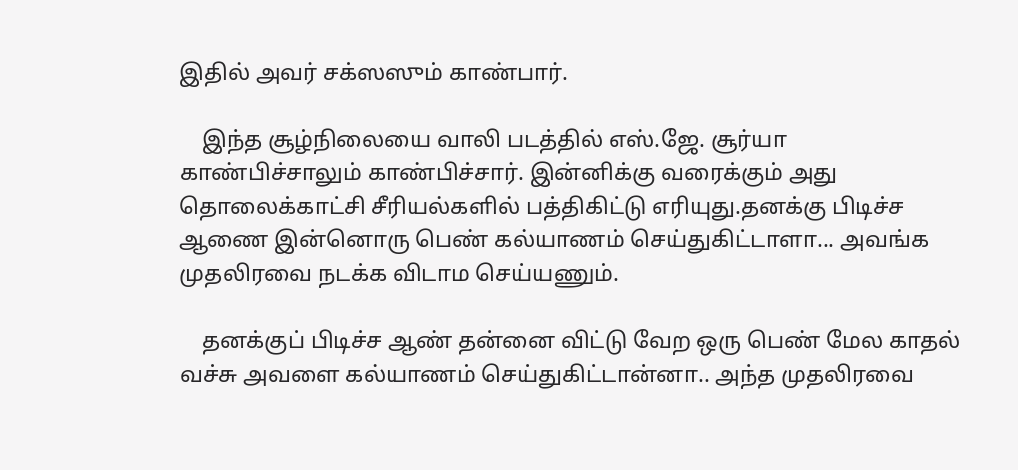இதில் அவர் சக்ஸஸும் காண்பார்.

    இந்த சூழ்நிலையை வாலி படத்தில் எஸ்.ஜே. சூர்யா காண்பிச்சாலும் காண்பிச்சார். இன்னிக்கு வரைக்கும் அது தொலைக்காட்சி சீரியல்களில் பத்திகிட்டு எரியுது.தனக்கு பிடிச்ச ஆணை இன்னொரு பெண் கல்யாணம் செய்துகிட்டாளா... அவங்க முதலிரவை நடக்க விடாம செய்யணும்.

    தனக்குப் பிடிச்ச ஆண் தன்னை விட்டு வேற ஒரு பெண் மேல காதல் வச்சு அவளை கல்யாணம் செய்துகிட்டான்னா.. அந்த முதலிரவை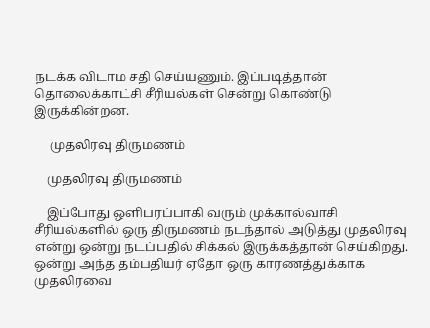நடக்க விடாம சதி செய்யணும். இப்படித்தான் தொலைக்காட்சி சீரியல்கள் சென்று கொண்டு இருக்கின்றன.

     முதலிரவு திருமணம்

    முதலிரவு திருமணம்

    இப்போது ஒளிபரப்பாகி வரும் முக்கால்வாசி சீரியல்களில் ஒரு திருமணம் நடந்தால் அடுத்து முதலிரவு என்று ஒன்று நடப்பதில் சிக்கல் இருக்கத்தான் செய்கிறது. ஒன்று அந்த தம்பதியர் ஏதோ ஒரு காரணத்துக்காக முதலிரவை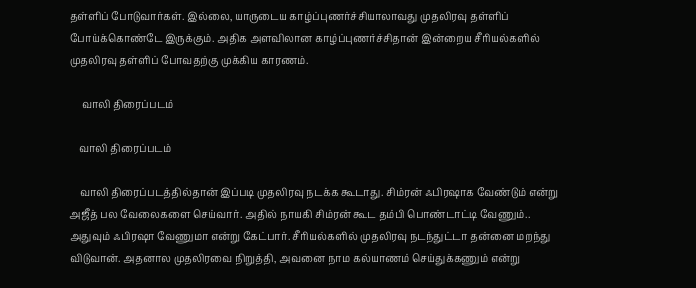தள்ளிப் போடுவார்கள். இல்லை, யாருடைய காழ்ப்புணர்ச்சியாலாவது முதலிரவு தள்ளிப் போய்க்கொண்டே இருக்கும். அதிக அளவிலான காழ்ப்புணர்ச்சிதான் இன்றைய சீரியல்களில் முதலிரவு தள்ளிப் போவதற்கு முக்கிய காரணம்.

     வாலி திரைப்படம்

    வாலி திரைப்படம்

    வாலி திரைப்படத்தில்தான் இப்படி முதலிரவு நடக்க கூடாது. சிம்ரன் ஃபிரஷாக வேண்டும் என்று அஜீத் பல வேலைகளை செய்வார். அதில் நாயகி சிம்ரன் கூட தம்பி பொண்டாட்டி வேணும்.. அதுவும் ஃபிரஷா வேணுமா என்று கேட்பார். சீரியல்களில் முதலிரவு நடந்துட்டா தன்னை மறந்து விடுவான். அதனால முதலிரவை நிறுத்தி, அவனை நாம கல்யாணம் செய்துக்கணும் என்று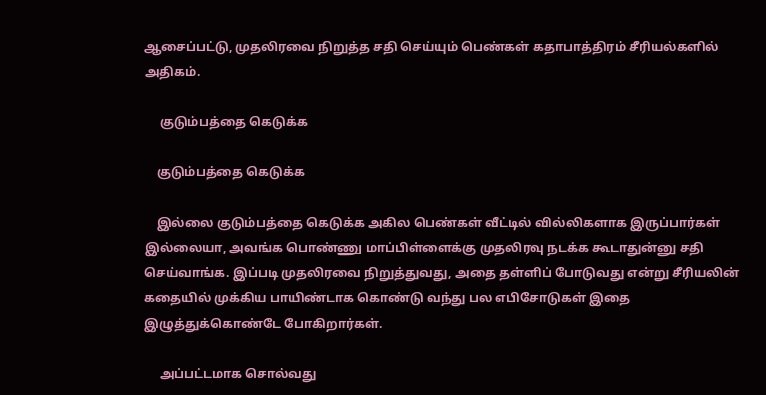ஆசைப்பட்டு, முதலிரவை நிறுத்த சதி செய்யும் பெண்கள் கதாபாத்திரம் சீரியல்களில் அதிகம்.

     குடும்பத்தை கெடுக்க

    குடும்பத்தை கெடுக்க

    இல்லை குடும்பத்தை கெடுக்க அகில பெண்கள் வீட்டில் வில்லிகளாக இருப்பார்கள் இல்லையா, அவங்க பொண்ணு மாப்பிள்ளைக்கு முதலிரவு நடக்க கூடாதுன்னு சதி செய்வாங்க. இப்படி முதலிரவை நிறுத்துவது, அதை தள்ளிப் போடுவது என்று சீரியலின் கதையில் முக்கிய பாயிண்டாக கொண்டு வந்து பல எபிசோடுகள் இதை இழுத்துக்கொண்டே போகிறார்கள்.

     அப்பட்டமாக சொல்வது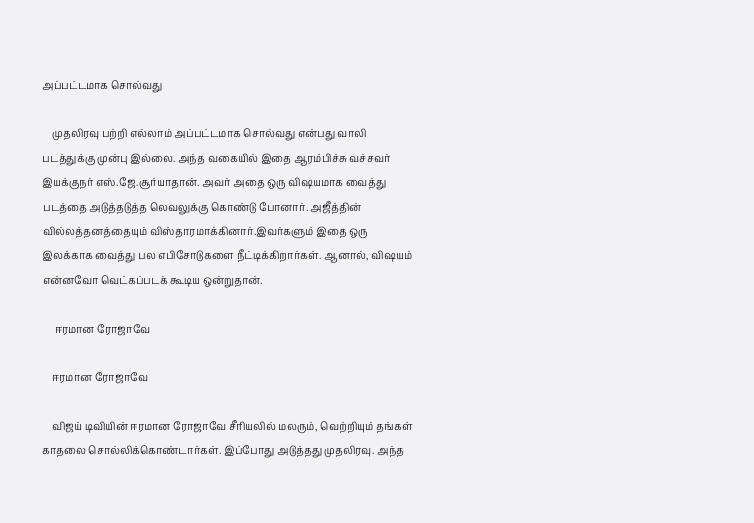அப்பட்டமாக சொல்வது

    முதலிரவு பற்றி எல்லாம் அப்பட்டமாக சொல்வது என்பது வாலி படத்துக்கு முன்பு இல்லை. அந்த வகையில் இதை ஆரம்பிச்சு வச்சவர் இயக்குநர் எஸ்.ஜே.சூர்யாதான். அவர் அதை ஒரு விஷயமாக வைத்து படத்தை அடுத்தடுத்த லெவலுக்கு கொண்டு போனார். அஜீத்தின் வில்லத்தனத்தையும் விஸ்தாரமாக்கினார்.இவர்களும் இதை ஒரு இலக்காக வைத்து பல எபிசோடுகளை நீட்டிக்கிறார்கள். ஆனால், விஷயம் என்னவோ வெட்கப்படக் கூடிய ஒன்றுதான்.

     ஈரமான ரோஜாவே

    ஈரமான ரோஜாவே

    விஜய் டிவியின் ஈரமான ரோஜாவே சீரியலில் மலரும், வெற்றியும் தங்கள் காதலை சொல்லிக்கொண்டார்கள். இப்போது அடுத்தது முதலிரவு. அந்த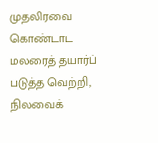முதலிரவை கொண்டாட மலரைத் தயார்ப் படுத்த வெற்றி, நிலவைக்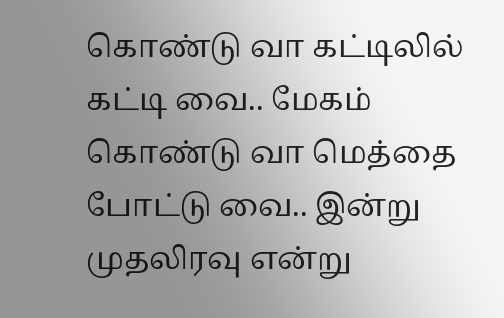கொண்டு வா கட்டிலில் கட்டி வை.. மேகம் கொண்டு வா மெத்தை போட்டு வை.. இன்று முதலிரவு என்று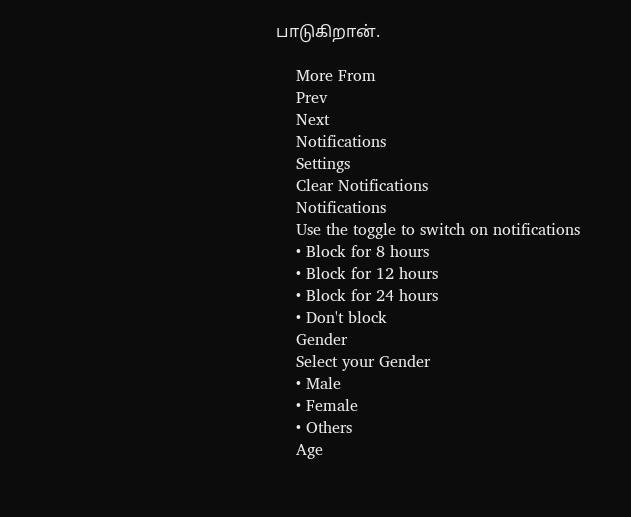பாடுகிறான்.

    More From
    Prev
    Next
    Notifications
    Settings
    Clear Notifications
    Notifications
    Use the toggle to switch on notifications
    • Block for 8 hours
    • Block for 12 hours
    • Block for 24 hours
    • Don't block
    Gender
    Select your Gender
    • Male
    • Female
    • Others
    Age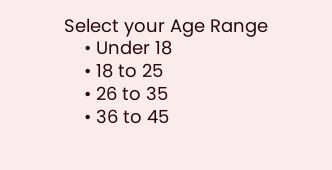Select your Age Range
    • Under 18
    • 18 to 25
    • 26 to 35
    • 36 to 45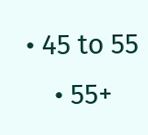• 45 to 55
    • 55+